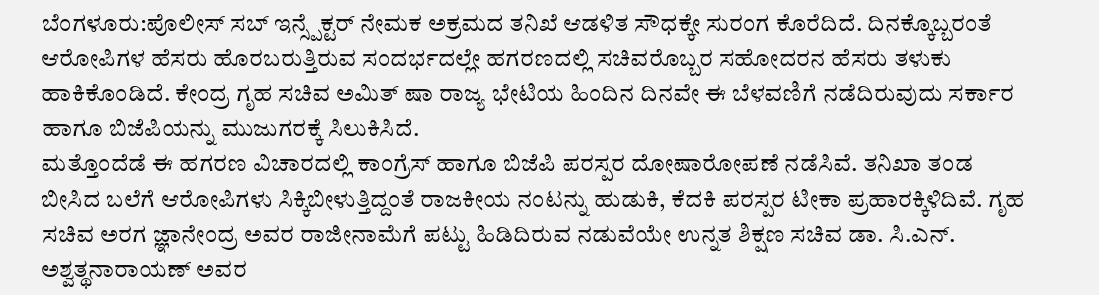ಬೆಂಗಳೂರು:ಪೊಲೀಸ್ ಸಬ್ ಇನ್ಸ್ಪೆಕ್ಟರ್ ನೇಮಕ ಅಕ್ರಮದ ತನಿಖೆ ಆಡಳಿತ ಸೌಧಕ್ಕೇ ಸುರಂಗ ಕೊರೆದಿದೆ. ದಿನಕ್ಕೊಬ್ಬರಂತೆ ಆರೋಪಿಗಳ ಹೆಸರು ಹೊರಬರುತ್ತಿರುವ ಸಂದರ್ಭದಲ್ಲೇ ಹಗರಣದಲ್ಲಿ ಸಚಿವರೊಬ್ಬರ ಸಹೋದರನ ಹೆಸರು ತಳುಕು ಹಾಕಿಕೊಂಡಿದೆ. ಕೇಂದ್ರ ಗೃಹ ಸಚಿವ ಅಮಿತ್ ಷಾ ರಾಜ್ಯ ಭೇಟಿಯ ಹಿಂದಿನ ದಿನವೇ ಈ ಬೆಳವಣಿಗೆ ನಡೆದಿರುವುದು ಸರ್ಕಾರ ಹಾಗೂ ಬಿಜೆಪಿಯನ್ನು ಮುಜುಗರಕ್ಕೆ ಸಿಲುಕಿಸಿದೆ.
ಮತ್ತೊಂದೆಡೆ ಈ ಹಗರಣ ವಿಚಾರದಲ್ಲಿ ಕಾಂಗ್ರೆಸ್ ಹಾಗೂ ಬಿಜೆಪಿ ಪರಸ್ಪರ ದೋಷಾರೋಪಣೆ ನಡೆಸಿವೆ. ತನಿಖಾ ತಂಡ ಬೀಸಿದ ಬಲೆಗೆ ಆರೋಪಿಗಳು ಸಿಕ್ಕಿಬೀಳುತ್ತಿದ್ದಂತೆ ರಾಜಕೀಯ ನಂಟನ್ನು ಹುಡುಕಿ, ಕೆದಕಿ ಪರಸ್ಪರ ಟೀಕಾ ಪ್ರಹಾರಕ್ಕಿಳಿದಿವೆ. ಗೃಹ ಸಚಿವ ಅರಗ ಜ್ಞಾನೇಂದ್ರ ಅವರ ರಾಜೀನಾಮೆಗೆ ಪಟ್ಟು ಹಿಡಿದಿರುವ ನಡುವೆಯೇ ಉನ್ನತ ಶಿಕ್ಷಣ ಸಚಿವ ಡಾ. ಸಿ.ಎನ್. ಅಶ್ವತ್ಥನಾರಾಯಣ್ ಅವರ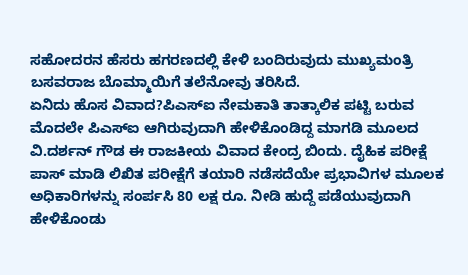ಸಹೋದರನ ಹೆಸರು ಹಗರಣದಲ್ಲಿ ಕೇಳಿ ಬಂದಿರುವುದು ಮುಖ್ಯಮಂತ್ರಿ ಬಸವರಾಜ ಬೊಮ್ಮಾಯಿಗೆ ತಲೆನೋವು ತರಿಸಿದೆ.
ಏನಿದು ಹೊಸ ವಿವಾದ?ಪಿಎಸ್ಐ ನೇಮಕಾತಿ ತಾತ್ಕಾಲಿಕ ಪಟ್ಟಿ ಬರುವ ಮೊದಲೇ ಪಿಎಸ್ಐ ಆಗಿರುವುದಾಗಿ ಹೇಳಿಕೊಂಡಿದ್ದ ಮಾಗಡಿ ಮೂಲದ ವಿ.ದರ್ಶನ್ ಗೌಡ ಈ ರಾಜಕೀಯ ವಿವಾದ ಕೇಂದ್ರ ಬಿಂದು. ದೈಹಿಕ ಪರೀಕ್ಷೆ ಪಾಸ್ ಮಾಡಿ ಲಿಖಿತ ಪರೀಕ್ಷೆಗೆ ತಯಾರಿ ನಡೆಸದೆಯೇ ಪ್ರಭಾವಿಗಳ ಮೂಲಕ ಅಧಿಕಾರಿಗಳನ್ನು ಸಂರ್ಪಸಿ 80 ಲಕ್ಷ ರೂ. ನೀಡಿ ಹುದ್ದೆ ಪಡೆಯುವುದಾಗಿ ಹೇಳಿಕೊಂಡು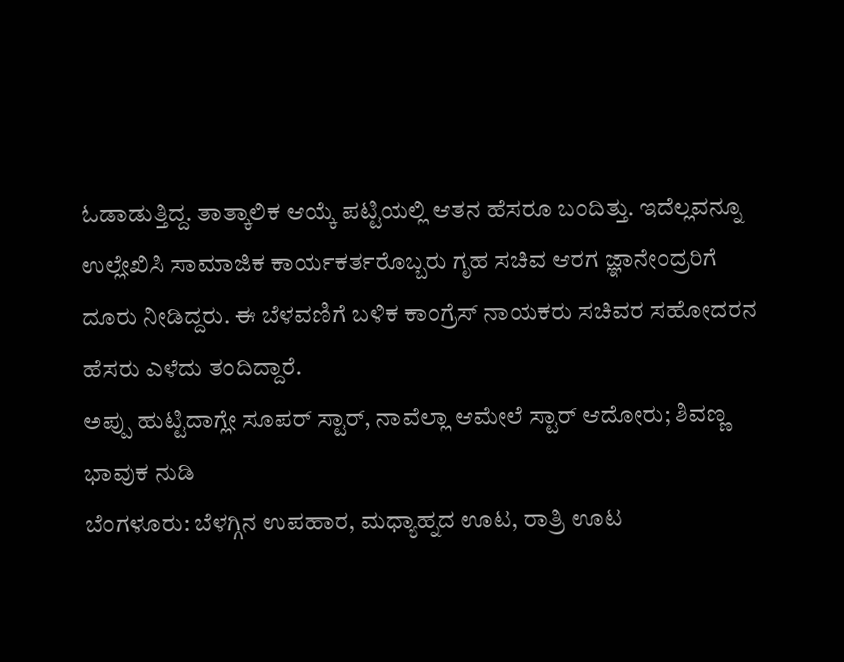ಓಡಾಡುತ್ತಿದ್ದ. ತಾತ್ಕಾಲಿಕ ಆಯ್ಕೆ ಪಟ್ಟಿಯಲ್ಲಿ ಆತನ ಹೆಸರೂ ಬಂದಿತ್ತು. ಇದೆಲ್ಲವನ್ನೂ ಉಲ್ಲೇಖಿಸಿ ಸಾಮಾಜಿಕ ಕಾರ್ಯಕರ್ತರೊಬ್ಬರು ಗೃಹ ಸಚಿವ ಆರಗ ಜ್ಞಾನೇಂದ್ರರಿಗೆ ದೂರು ನೀಡಿದ್ದರು. ಈ ಬೆಳವಣಿಗೆ ಬಳಿಕ ಕಾಂಗ್ರೆಸ್ ನಾಯಕರು ಸಚಿವರ ಸಹೋದರನ ಹೆಸರು ಎಳೆದು ತಂದಿದ್ದಾರೆ.
ಅಪ್ಪು ಹುಟ್ಟಿದಾಗ್ಲೇ ಸೂಪರ್ ಸ್ಟಾರ್, ನಾವೆಲ್ಲಾ ಆಮೇಲೆ ಸ್ಟಾರ್ ಆದೋರು; ಶಿವಣ್ಣ ಭಾವುಕ ನುಡಿ
ಬೆಂಗಳೂರು: ಬೆಳಗ್ಗಿನ ಉಪಹಾರ, ಮಧ್ಯಾಹ್ನದ ಊಟ, ರಾತ್ರಿ ಊಟ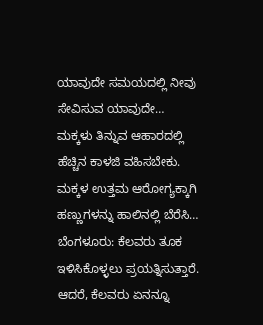ಯಾವುದೇ ಸಮಯದಲ್ಲಿ ನೀವು ಸೇವಿಸುವ ಯಾವುದೇ…
ಮಕ್ಕಳು ತಿನ್ನುವ ಆಹಾರದಲ್ಲಿ ಹೆಚ್ಚಿನ ಕಾಳಜಿ ವಹಿಸಬೇಕು. ಮಕ್ಕಳ ಉತ್ತಮ ಆರೋಗ್ಯಕ್ಕಾಗಿ ಹಣ್ಣುಗಳನ್ನು ಹಾಲಿನಲ್ಲಿ ಬೆರೆಸಿ…
ಬೆಂಗಳೂರು: ಕೆಲವರು ತೂಕ ಇಳಿಸಿಕೊಳ್ಳಲು ಪ್ರಯತ್ನಿಸುತ್ತಾರೆ. ಆದರೆ, ಕೆಲವರು ಏನನ್ನೂ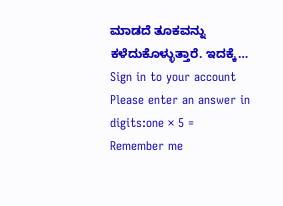ಮಾಡದೆ ತೂಕವನ್ನು ಕಳೆದುಕೊಳ್ಳುತ್ತಾರೆ. ಇದಕ್ಕೆ…
Sign in to your account
Please enter an answer in digits:one × 5 =
Remember me